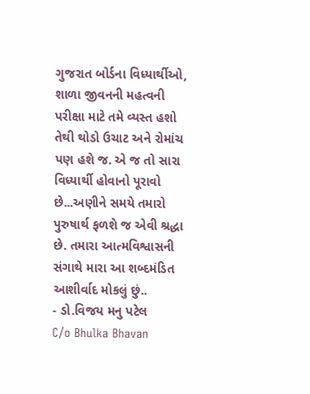ગુજરાત બોર્ડના વિધ્યાર્થીઓ,
શાળા જીવનની મહત્વની પરીક્ષા માટે તમે વ્યસ્ત હશો તેથી થોડો ઉચાટ અને રોમાંચ પણ હશે જ. એ જ તો સારા વિધ્યાર્થી હોવાનો પૂરાવો છે...અણીને સમયે તમારો પુરુષાર્થ ફળશે જ એવી શ્રદ્ધા છે. તમારા આત્મવિશ્વાસની સંગાથે મારા આ શબ્દમંડિત આશીર્વાદ મોકલું છું..
- ડો.વિજય મનુ પટેલ
C/o Bhulka Bhavan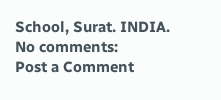School, Surat. INDIA.
No comments:
Post a Comment